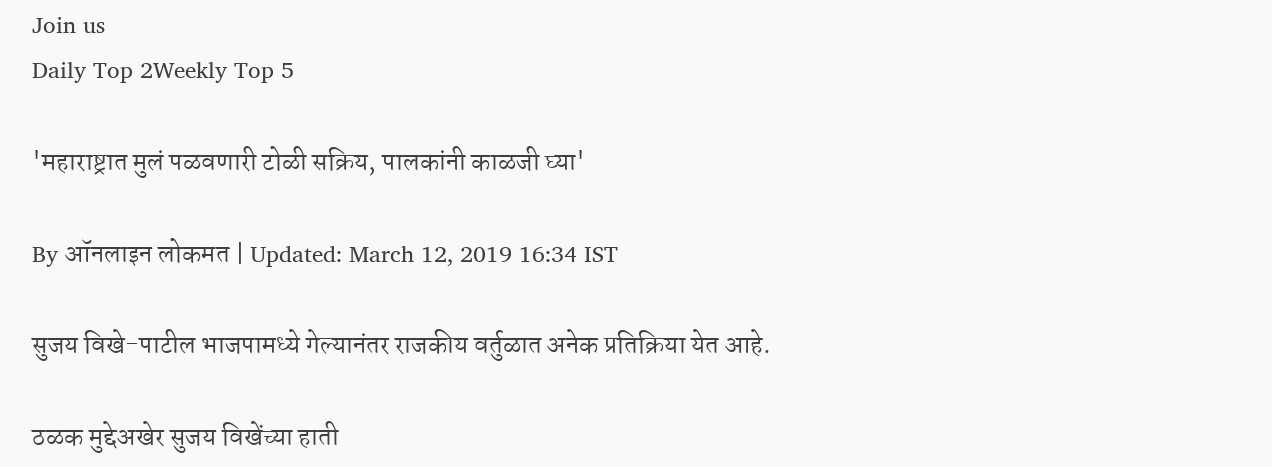Join us
Daily Top 2Weekly Top 5

'महाराष्ट्रात मुलं पळवणारी टोळी सक्रिय, पालकांनी काळजी घ्या'

By ऑनलाइन लोकमत | Updated: March 12, 2019 16:34 IST

सुजय विखे-पाटील भाजपामध्ये गेल्यानंतर राजकीय वर्तुळात अनेक प्रतिक्रिया येत आहे.

ठळक मुद्देअखेर सुजय विखेंच्या हाती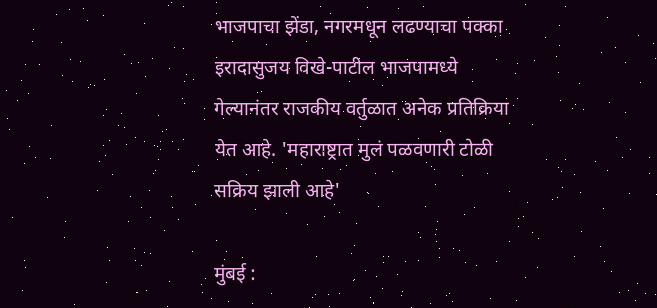भाजपाचा झेंडा, नगरमधून लढण्याचा पक्का इरादासुजय विखे-पाटील भाजपामध्ये गेल्यानंतर राजकीय वर्तुळात अनेक प्रतिक्रिया येत आहे. 'महाराष्ट्रात मुलं पळवणारी टोळी सक्रिय झाली आहे'

मुंबई :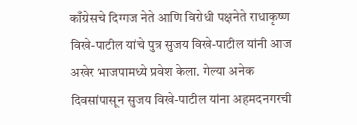काँग्रेसचे दिग्गज नेते आणि विरोधी पक्षनेते राधाकृष्ण विखे-पाटील यांचे पुत्र सुजय विखे-पाटील यांनी आज अखेर भाजपामध्ये प्रवेश केला. गेल्या अनेक दिवसांपासून सुजय विखे-पाटील यांना अहमदनगरची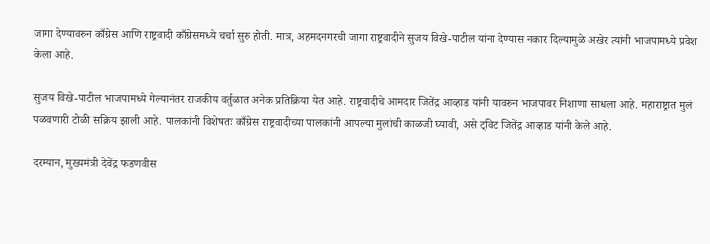जागा देण्यावरुन काँग्रेस आणि राष्ट्रवादी काँग्रेसमध्ये चर्चा सुरु होती. मात्र, अहमदनगरची जागा राष्ट्रवादीने सुजय विखे-पाटील यांना देण्यास नकार दिल्यामुळे अखेर त्यांनी भाजपामध्ये प्रवेश केला आहे.

सुजय विखे-पाटील भाजपामध्ये गेल्यानंतर राजकीय वर्तुळात अनेक प्रतिक्रिया येत आहे. राष्ट्रवादीचे आमदार जितेंद्र आव्हाड यांनी यावरुन भाजपावर निशाणा साधला आहे. महाराष्ट्रात मुलं पळवणारी टोळी सक्रिय झाली आहे. पालकांनी विशेषतः काँग्रेस राष्ट्रवादीच्या पालकांनी आपल्या मुलांची काळजी घ्यावी, असे ट्विट जितेंद्र आव्हाड यांनी केले आहे.

दरम्यान, मुख्यमंत्री देवेंद्र फडणवीस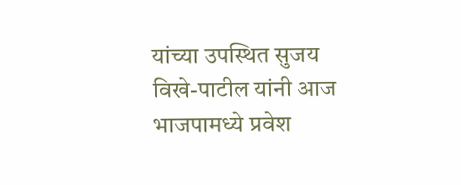यांच्या उपस्थित सुजय विखे-पाटील यांनी आज भाजपामध्ये प्रवेश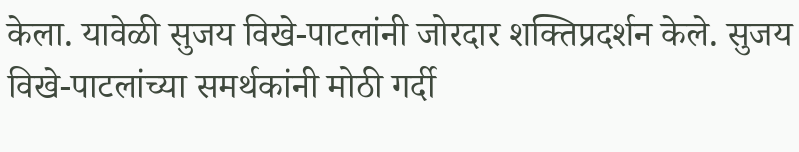केला. यावेळी सुजय विखे-पाटलांनी जोरदार शक्तिप्रदर्शन केले. सुजय विखे-पाटलांच्या समर्थकांनी मोठी गर्दी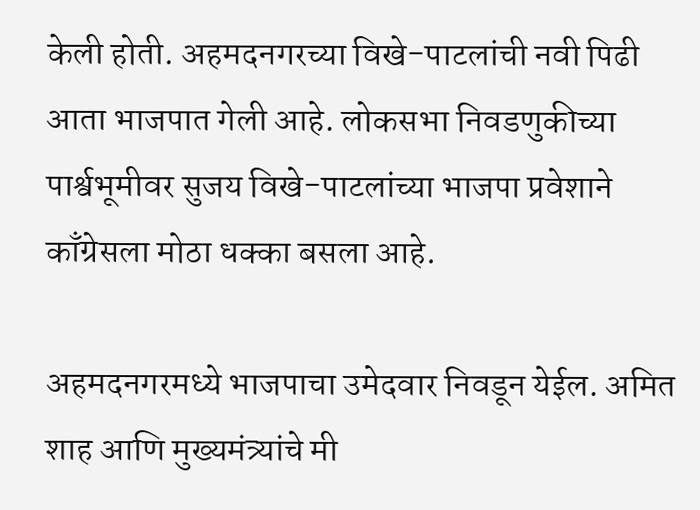केली होती. अहमदनगरच्या विखे-पाटलांची नवी पिढी आता भाजपात गेली आहे. लोकसभा निवडणुकीच्या पार्श्वभूमीवर सुजय विखे-पाटलांच्या भाजपा प्रवेशाने काँग्रेसला मोठा धक्का बसला आहे.

अहमदनगरमध्ये भाजपाचा उमेदवार निवडून येईल. अमित शाह आणि मुख्यमंत्र्यांचे मी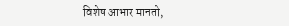विशेष आभार मानतो,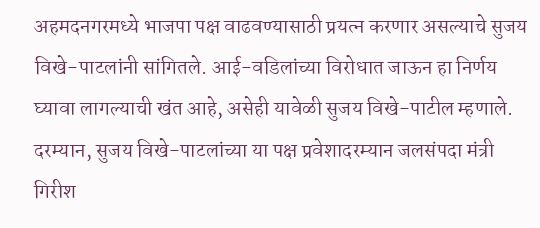अहमदनगरमध्ये भाजपा पक्ष वाढवण्यासाठी प्रयत्न करणार असल्याचे सुजय विखे-पाटलांनी सांगितले. आई-वडिलांच्या विरोधात जाऊन हा निर्णय घ्यावा लागल्याची खंत आहे, असेही यावेळी सुजय विखे-पाटील म्हणाले. दरम्यान, सुजय विखे-पाटलांच्या या पक्ष प्रवेशादरम्यान जलसंपदा मंत्री गिरीश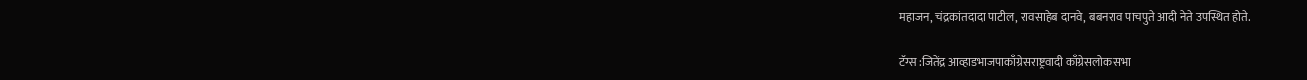महाजन, चंद्रकांतदादा पाटील, रावसाहेब दानवे, बबनराव पाचपुते आदी नेते उपस्थित होते.

टॅग्स :जितेंद्र आव्हाडभाजपाकाँग्रेसराष्ट्रवादी काँग्रेसलोकसभा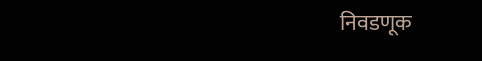निवडणूक